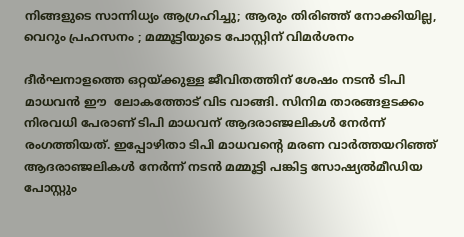നിങ്ങളുടെ സാന്നിധ്യം ആഗ്രഹിച്ചു; ആരും തിരിഞ്ഞ് നോക്കിയില്ല, വെറും പ്രഹസനം ; മമ്മൂട്ടിയുടെ പോസ്റ്റിന് വിമർശനം

ദീർഘനാളത്തെ ഒറ്റയ്ക്കുള്ള ജീവിതത്തിന് ശേഷം നടൻ ടിപി മാധവൻ ഈ  ലോകത്തോട് വിട വാങ്ങി. സിനിമ താരങ്ങളടക്കം നിരവധി പേരാണ് ടിപി മാധവന് ആദരാഞ്ജലികൾ നേർന്ന് രംഗത്തിയത്. ഇപ്പോഴിതാ ടിപി മാധവന്റെ മരണ വാർത്തയറിഞ്ഞ് ആദരാഞ്ജലികൾ നേർന്ന് നടൻ മമ്മൂട്ടി പങ്കിട്ട സോഷ്യൽമീഡിയ പോസ്റ്റും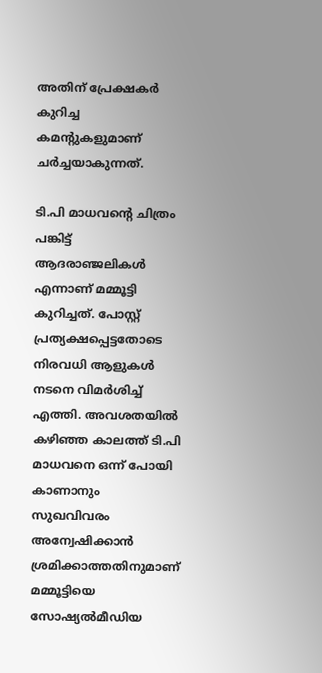അതിന് പ്രേക്ഷകർ കുറിച്ച കമന്റുകളുമാണ് ചർച്ചയാകുന്നത്.

ടി.പി മാധവന്റെ ചിത്രം പങ്കിട്ട് ആദരാഞ്ജലികൾ എന്നാണ് മമ്മൂട്ടി കുറിച്ചത്. പോസ്റ്റ് പ്രത്യക്ഷപ്പെട്ടതോടെ നിരവധി ആളുകൾ നടനെ വിമർശിച്ച് എത്തി. അവശതയിൽ കഴിഞ്ഞ കാലത്ത് ടി.പി മാധവനെ ഒന്ന് പോയി കാണാനും സുഖവിവരം അന്വേഷിക്കാൻ ശ്രമിക്കാത്തതിനുമാണ് മമ്മൂട്ടിയെ സോഷ്യൽമീഡിയ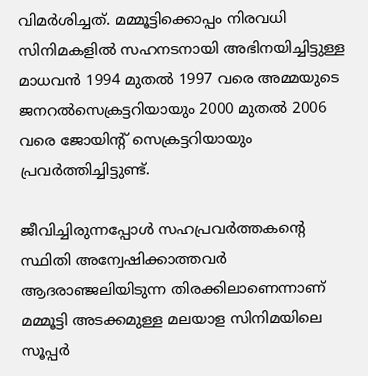വിമർശിച്ചത്. മമ്മൂട്ടിക്കൊപ്പം നിരവധി സിനിമകളിൽ സഹനടനായി അഭിനയിച്ചിട്ടുള്ള മാധവൻ 1994 മുതൽ 1997 വരെ അമ്മയുടെ ജനറൽസെക്രട്ടറിയായും 2000 മുതൽ 2006 വരെ ജോയിന്റ് സെക്രട്ടറിയായും പ്രവർത്തിച്ചിട്ടുണ്ട്.

ജീവിച്ചിരുന്നപ്പോൾ സഹപ്രവർത്തകന്റെ സ്ഥിതി അന്വേഷിക്കാത്തവർ ആദരാഞ്ജലിയിടുന്ന തിരക്കിലാണെന്നാണ് മമ്മൂട്ടി അടക്കമുള്ള മലയാള സിനിമയിലെ സൂപ്പർ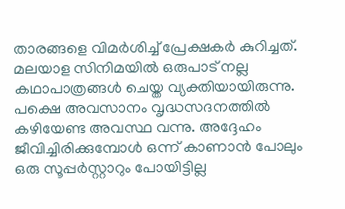താരങ്ങളെ വിമർശിച്ച് പ്രേക്ഷകർ കുറിച്ചത്. മലയാള സിനിമയിൽ ഒരുപാട് നല്ല കഥാപാത്രങ്ങൾ ചെയ്ത വ്യക്തിയായിരുന്നു. പക്ഷെ അവസാനം വൃദ്ധസദനത്തിൽ കഴിയേണ്ട അവസ്ഥ വന്നു. അദ്ദേഹം ജീവിച്ചിരിക്കുമ്പോൾ ഒന്ന് കാണാൻ പോലും ഒരു സൂപ്പർസ്റ്റാറും പോയിട്ടില്ല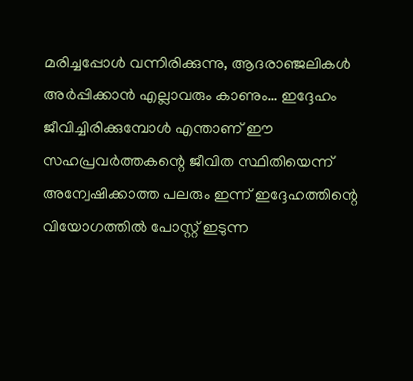മരിച്ചപ്പോൾ വന്നിരിക്കുന്നു, ആദരാഞ്ജലികൾ അർപ്പിക്കാൻ എല്ലാവരും കാണും… ഇദ്ദേഹം ജീവിച്ചിരിക്കുമ്പോൾ എന്താണ് ഈ സഹപ്രവർത്തകന്റെ ജീവിത സ്ഥിതിയെന്ന് അന്വേഷിക്കാത്ത പലരും ഇന്ന് ഇദ്ദേഹത്തിന്റെ വിയോഗത്തിൽ പോസ്റ്റ് ഇടുന്ന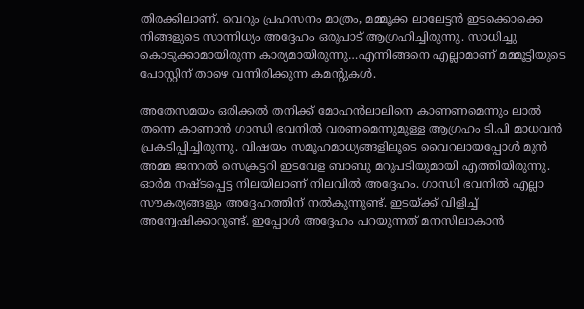തിരക്കിലാണ്. വെറും പ്രഹസനം മാത്രം, മമ്മൂക്ക ലാലേട്ടൻ ഇടക്കൊക്കെ നിങ്ങളുടെ സാന്നിധ്യം അദ്ദേഹം ഒരുപാട് ആഗ്രഹിച്ചിരുന്നു. സാധിച്ചു കൊടുക്കാമായിരുന്ന കാര്യമായിരുന്നു…എന്നിങ്ങനെ എല്ലാമാണ് മമ്മൂട്ടിയുടെ പോസ്റ്റിന് താഴെ വന്നിരിക്കുന്ന കമന്റുകൾ.

അതേസമയം ഒരിക്കൽ തനിക്ക് മോഹന്‍ലാലിനെ കാണണമെന്നും ലാല്‍ തന്നെ കാണാന്‍ ഗാന്ധി ഭവനില്‍ വരണമെന്നുമുള്ള ആഗ്രഹം ടി.പി മാധവൻ പ്രകടിപ്പിച്ചിരുന്നു. വിഷയം സമൂഹമാധ്യങ്ങളിലൂ‌ടെ വൈറലായപ്പോള്‍ മുൻ അമ്മ ജനറല്‍ സെക്രട്ടറി ഇടവേള ബാബു മറുപടിയുമായി എത്തിയിരുന്നു. ഓര്‍മ നഷ്ടപ്പെട്ട നിലയിലാണ് നിലവില്‍ അദ്ദേഹം. ഗാന്ധി ഭവനില്‍ എല്ലാ സൗകര്യങ്ങളും അദ്ദേഹത്തിന് നല്‍കുന്നുണ്ട്. ഇടയ്ക്ക് വിളിച്ച് അന്വേഷിക്കാറുണ്ട്. ഇപ്പോള്‍ അദ്ദേഹം പറയുന്നത് മനസിലാകാന്‍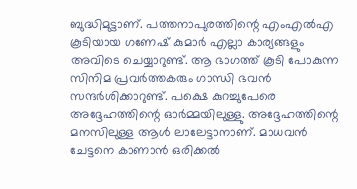ബുദ്ധിമുട്ടാണ്. പത്തനാപുരത്തിന്റെ എംഎല്‍എ കൂടിയായ ഗണേഷ് കുമാര്‍ എല്ലാ കാര്യങ്ങളും അവിടെ ചെയ്യാറുണ്ട്. ആ ഭാഗത്ത് കൂടി പോകുന്ന സിനിമ പ്രവര്‍ത്തകരും ഗാന്ധി ഭവന്‍ സന്ദര്‍ശിക്കാറുണ്ട്. പക്ഷെ കുറച്ചുപേരെ അദ്ദേഹത്തിന്റെ ഓര്‍മ്മയിലുള്ളു. അദ്ദേഹത്തിന്റെ മനസിലുള്ള ആള്‍ ലാലേട്ടാനാണ്. മാധവന്‍ ചേട്ടനെ കാണാന്‍ ഒരിക്കല്‍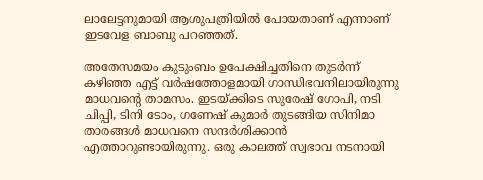ലാലേട്ടനുമായി ആശുപത്രിയില്‍ പോയതാണ് എന്നാണ് ഇടവേള ബാബു പറഞ്ഞത്.

അതേസമയം കുടുംബം ഉപേക്ഷിച്ചതിനെ തുടർന്ന് കഴിഞ്ഞ എട്ട് വർഷത്തോളമായി ഗാന്ധിഭവനിലായിരുന്നു മാധവന്റെ താമസം. ഇടയ്ക്കിടെ സുരേഷ് ഗോപി, നടി ചിപ്പി, ടിനി ടോം, ഗണേഷ് കുമാർ തുടങ്ങിയ സിനിമാ താരങ്ങൾ മാധവനെ സന്ദർശിക്കാൻ എത്താറുണ്ടായിരുന്നു. ഒരു കാലത്ത് സ്വഭാവ നടനായി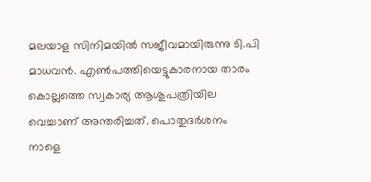മലയാള സിനിമയിൽ സജീവമായിരുന്നു ടി.പി മാധവൻ. എൺപത്തിയെട്ടുകാരനായ താരം കൊല്ലത്തെ സ്വകാര്യ ആശുപത്രിയില‍ വെച്ചാണ് അന്തരിച്ചത്. പൊതുദര്‍ശനം നാളെ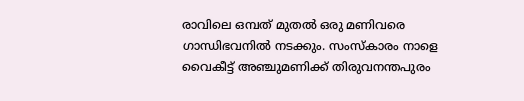രാവിലെ ഒമ്പത് മുതല്‍ ഒരു മണിവരെ ഗാന്ധിഭവനില്‍ നടക്കും. സംസ്കാരം നാളെ വൈകീട്ട് അഞ്ചുമണിക്ക് തിരുവനന്തപുരം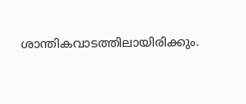ശാന്തികവാടത്തിലായിരിക്കും.